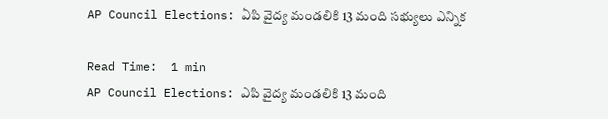AP Council Elections: ఏపి వైద్య మండలికి 13 మంది సభ్యులు ఎన్నిక

Read Time:  1 min
AP Council Elections: ఎపి వైద్య మండలికి 13 మంది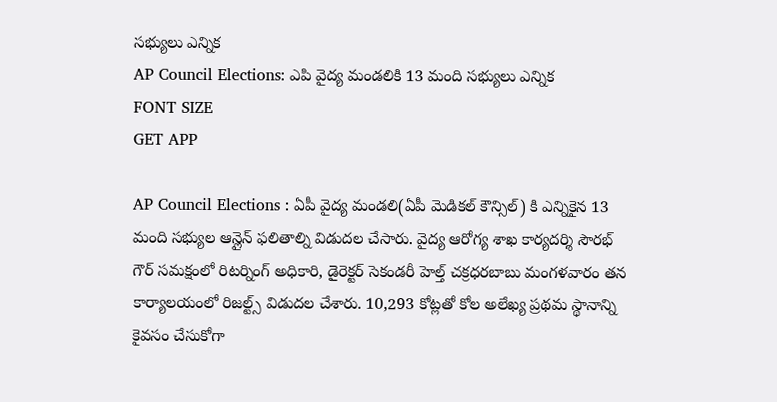సభ్యులు ఎన్నిక
AP Council Elections: ఎపి వైద్య మండలికి 13 మంది సభ్యులు ఎన్నిక
FONT SIZE
GET APP

AP Council Elections : ఏపీ వైద్య మండలి(ఏపీ మెడికల్ కౌన్సిల్) కి ఎన్నికైన 13 మంది సభ్యుల ఆన్లైన్ ఫలితాల్ని విడుదల చేసారు. వైద్య ఆరోగ్య శాఖ కార్యదర్శి సౌరభ్ గౌర్ సమక్షంలో రిటర్నింగ్ అధికారి, డైరెక్టర్ సెకండరీ హెల్త్ చక్రధరబాబు మంగళవారం తన కార్యాలయంలో రిజల్ట్స్ విడుదల చేశారు. 10,293 కోట్లతో కోల అలేఖ్య ప్రథమ స్థానాన్ని కైవసం చేసుకోగా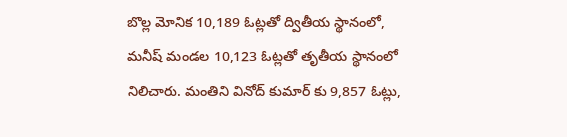బొల్ల మోనిక 10,189 ఓట్లతో ద్వితీయ స్థానంలో, మనీష్ మండల 10,123 ఓట్లతో తృతీయ స్థానంలో నిలిచారు. మంతిని వినోద్ కుమార్ కు 9,857 ఓట్లు,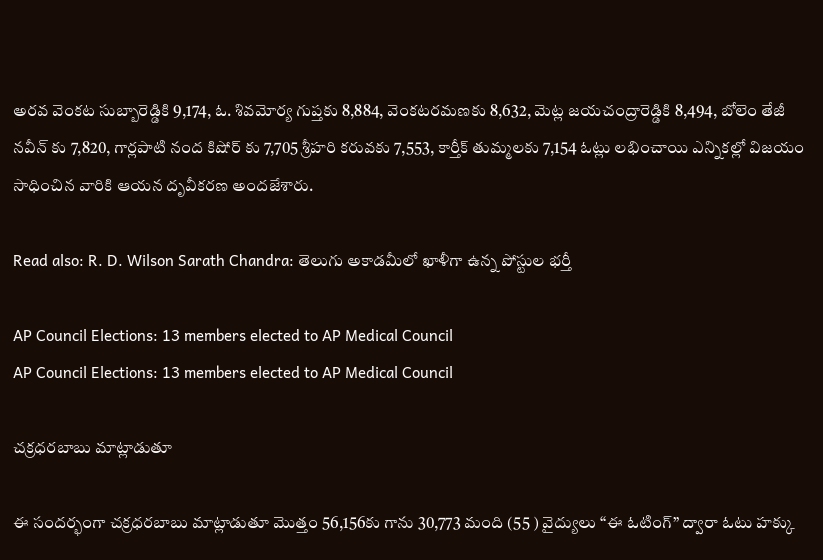అరవ వెంకట సుబ్బారెడ్డికి 9,174, ఓ. శివమోర్య గుప్తకు 8,884, వెంకటరమణకు 8,632, మెట్ల జయచంద్రారెడ్డికి 8,494, బోలెం తేజీ నవీన్ కు 7,820, గార్లపాటి నంద కిషోర్ కు 7,705 శ్రీహరి కరువకు 7,553, కార్తీక్ తుమ్మలకు 7,154 ఓట్లు లభించాయి ఎన్నికల్లో విజయం సాధించిన వారికి ఆయన దృవీకరణ అందజేశారు.

Read also: R. D. Wilson Sarath Chandra: తెలుగు అకాడమీలో ఖాళీగా ఉన్న పోస్టుల భర్తీ

AP Council Elections: 13 members elected to AP Medical Council
AP Council Elections: 13 members elected to AP Medical Council

చక్రధరబాబు మాట్లాడుతూ

ఈ సందర్భంగా చక్రధరబాబు మాట్లాడుతూ మొత్తం 56,156కు గాను 30,773 మంది (55 ) వైద్యులు “ఈ ఓటింగ్” ద్వారా ఓటు హక్కు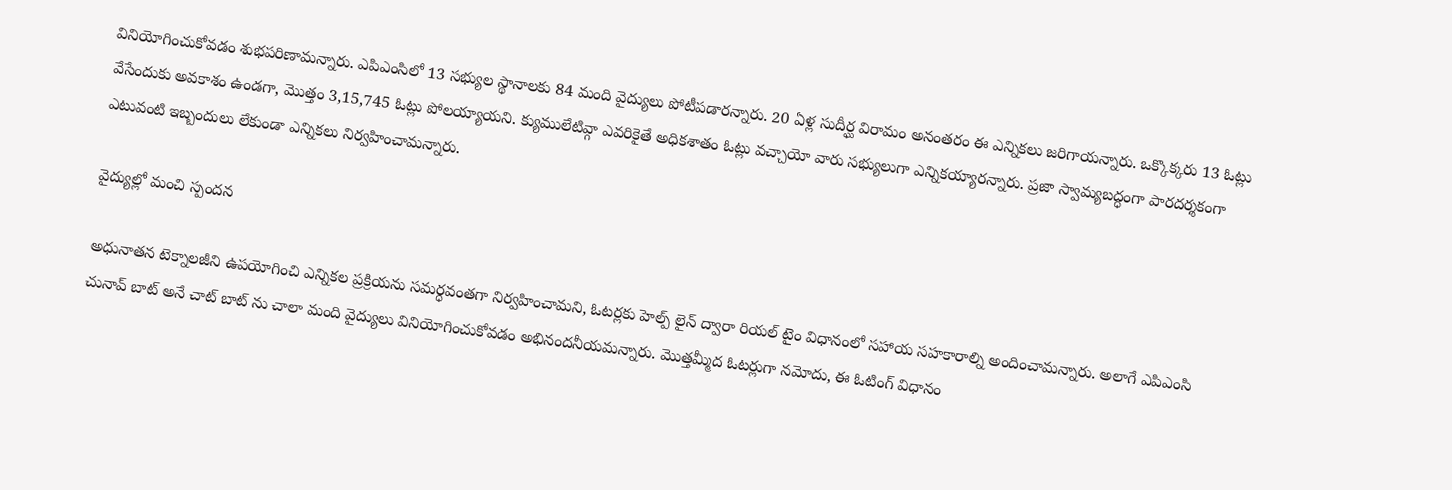వినియోగించుకోవడం శుభపరిణామన్నారు. ఎపిఎంసిలో 13 సభ్యుల స్థానాలకు 84 మంది వైద్యులు పోటీపడారన్నారు. 20 ఏళ్ల సుదీర్ఘ విరామం అనంతరం ఈ ఎన్నికలు జరిగాయన్నారు. ఒక్కొక్కరు 13 ఓట్లు వేసేందుకు అవకాశం ఉండగా, మొత్తం 3,15,745 ఓట్లు పోలయ్యాయని. క్యుములేటివ్గా ఎవరికైతే అధికశాతం ఓట్లు వచ్చాయో వారు సభ్యులుగా ఎన్నికయ్యారన్నారు. ప్రజా స్వామ్యబద్ధంగా పారదర్శకంగా ఎటువంటి ఇబ్బందులు లేకుండా ఎన్నికలు నిర్వహించామన్నారు.

వైద్యుల్లో మంచి స్పందన

అధునాతన టెక్నాలజీని ఉపయోగించి ఎన్నికల ప్రక్రియను సమర్ధవంతగా నిర్వహించామని, ఓటర్లకు హెల్ప్ లైన్ ద్వారా రియల్ టైం విధానంలో సహాయ సహకారాల్ని అందించామన్నారు. అలాగే ఎపిఎంసి చునావ్ బాట్ అనే చాట్ బాట్ ను చాలా మంది వైద్యులు వినియోగించుకోవడం అభినందనీయమన్నారు. మొత్తమ్మీద ఓటర్లుగా నమోదు, ఈ ఓటింగ్ విధానం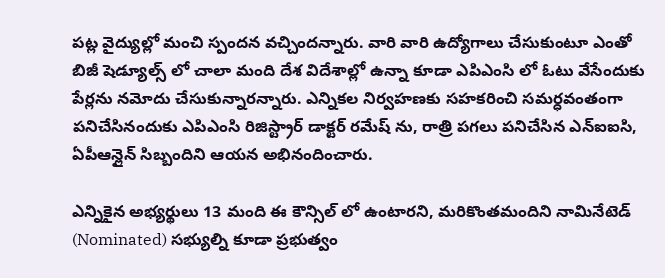పట్ల వైద్యుల్లో మంచి స్పందన వచ్చిందన్నారు. వారి వారి ఉద్యోగాలు చేసుకుంటూ ఎంతో బిజీ షెడ్యూల్స్ లో చాలా మంది దేశ విదేశాల్లో ఉన్నా కూడా ఎపిఎంసి లో ఓటు వేసేందుకు పేర్లను నమోదు చేసుకున్నారన్నారు. ఎన్నికల నిర్వహణకు సహకరించి సమర్ధవంతంగా పనిచేసినందుకు ఎపిఎంసి రిజిస్ట్రార్ డాక్టర్ రమేష్ ను, రాత్రి పగలు పనిచేసిన ఎన్ఐఐసి, ఏపీఆన్లైన్ సిబ్బందిని ఆయన అభినందించారు.

ఎన్నికైన అభ్యర్థులు 13 మంది ఈ కౌన్సిల్ లో ఉంటారని, మరికొంతమందిని నామినేటెడ్ (Nominated) సభ్యుల్ని కూడా ప్రభుత్వం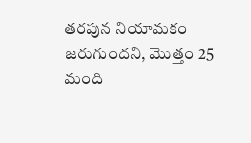తరపున నియామకం జరుగుందని, మొత్తం 25 మంది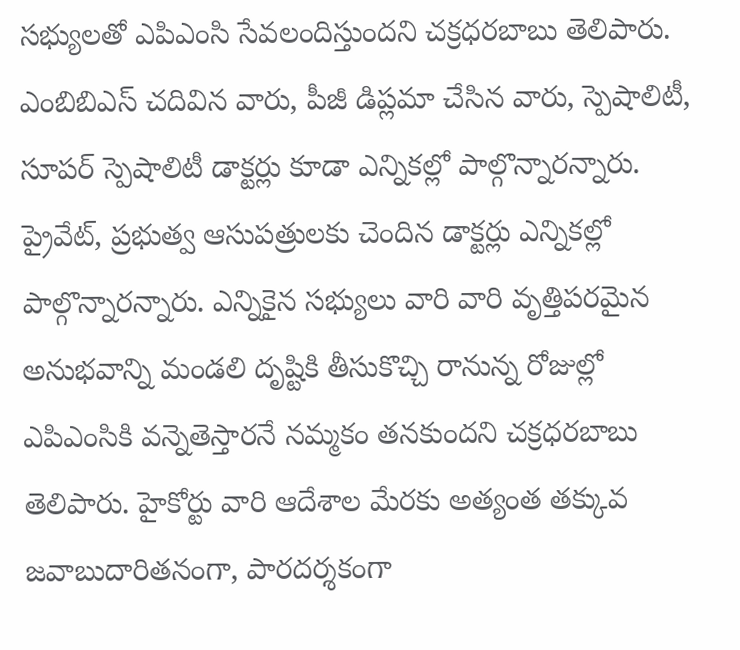సభ్యులతో ఎపిఎంసి సేవలందిస్తుందని చక్రధరబాబు తెలిపారు. ఎంబిబిఎస్ చదివిన వారు, పీజీ డిప్లమా చేసిన వారు, స్పెషాలిటీ, సూపర్ స్పెషాలిటీ డాక్టర్లు కూడా ఎన్నికల్లో పాల్గొన్నారన్నారు. ప్రైవేట్, ప్రభుత్వ ఆసుపత్రులకు చెందిన డాక్టర్లు ఎన్నికల్లో పాల్గొన్నారన్నారు. ఎన్నికైన సభ్యులు వారి వారి వృత్తిపరమైన అనుభవాన్ని మండలి దృష్టికి తీసుకొచ్చి రానున్న రోజుల్లో ఎపిఎంసికి వన్నెతెస్తారనే నమ్మకం తనకుందని చక్రధరబాబు తెలిపారు. హైకోర్టు వారి ఆదేశాల మేరకు అత్యంత తక్కువ జవాబుదారితనంగా, పారదర్శకంగా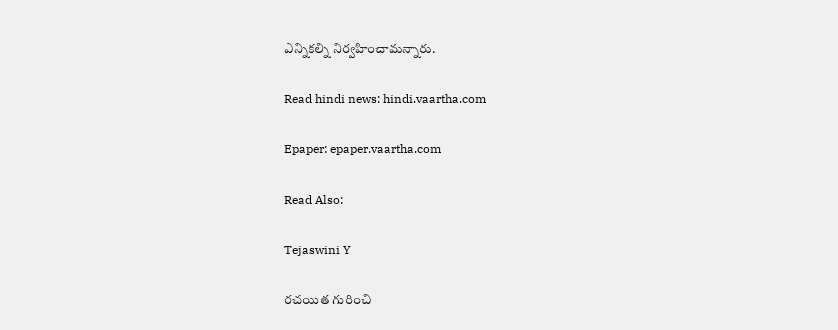ఎన్నికల్ని నిర్వహించామన్నారు.

Read hindi news: hindi.vaartha.com

Epaper: epaper.vaartha.com

Read Also:

Tejaswini Y

రచయిత గురించి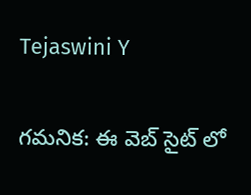Tejaswini Y

గమనిక: ఈ వెబ్ సైట్ లో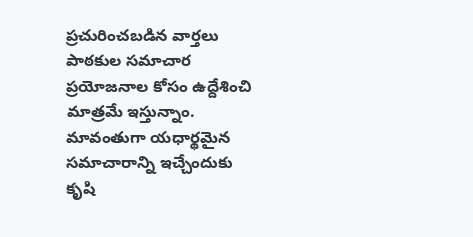ప్రచురించబడిన వార్తలు పాఠకుల సమాచార ప్రయోజనాల కోసం ఉద్దేశించి మాత్రమే ఇస్తున్నాం. మావంతుగా యధార్థమైన సమాచారాన్ని ఇచ్చేందుకు కృషి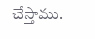చేస్తాము.